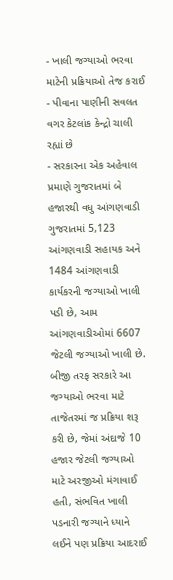- ખાલી જગ્યાઓ ભરવા માટેની પ્રક્રિયાઓ તેજ કરાઈ
- પીવાના પાણીની સવલત વગર કેટલાંક કેન્દ્રો ચાલી રહ્યાં છે
- સરકારના એક અહેવાલ પ્રમાણે ગુજરાતમાં બે હજારથી વધુ આંગણવાડી
ગુજરાતમાં 5,123 આંગણવાડી સહાયક અને 1484 આંગણવાડી કાર્યકરની જગ્યાઓ ખાલી પડી છે, આમ આંગણવાડીઓમાં 6607 જેટલી જગ્યાઓ ખાલી છે. બીજી તરફ સરકારે આ જગ્યાઓ ભરવા માટે તાજેતરમાં જ પ્રક્રિયા શરૂ કરી છે, જેમાં અંદાજે 10 હજાર જેટલી જગ્યાઓ માટે અરજીઓ મંગાવાઈ હતી, સંભવિત ખાલી પડનારી જગ્યાને ધ્યાને લઈને પણ પ્રક્રિયા આદરાઈ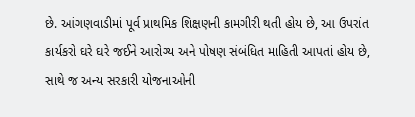છે. આંગણવાડીમાં પૂર્વ પ્રાથમિક શિક્ષણની કામગીરી થતી હોય છે, આ ઉપરાંત કાર્યકરો ઘરે ઘરે જઈને આરોગ્ય અને પોષણ સંબંધિત માહિતી આપતાં હોય છે, સાથે જ અન્ય સરકારી યોજનાઓની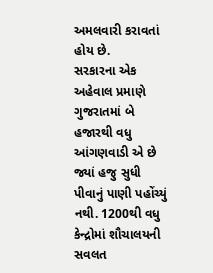અમલવારી કરાવતાં હોય છે.
સરકારના એક અહેવાલ પ્રમાણે ગુજરાતમાં બે હજારથી વધુ આંગણવાડી એ છે જ્યાં હજુ સુધી પીવાનું પાણી પહોંચ્યું નથી. 1200થી વધુ કેન્દ્રોમાં શૌચાલયની સવલત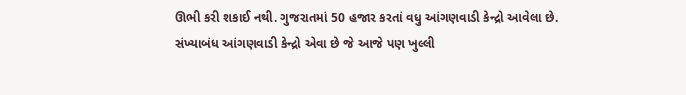ઊભી કરી શકાઈ નથી. ગુજરાતમાં 50 હજાર કરતાં વધુ આંગણવાડી કેન્દ્રો આવેલા છે. સંખ્યાબંધ આંગણવાડી કેન્દ્રો એવા છે જે આજે પણ ખુલ્લી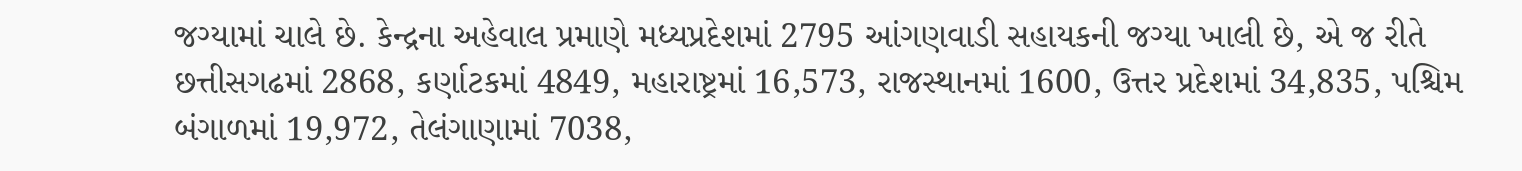જગ્યામાં ચાલે છે. કેન્દ્રના અહેવાલ પ્રમાણે મધ્યપ્રદેશમાં 2795 આંગણવાડી સહાયકની જગ્યા ખાલી છે, એ જ રીતે છત્તીસગઢમાં 2868, કર્ણાટકમાં 4849, મહારાષ્ટ્રમાં 16,573, રાજસ્થાનમાં 1600, ઉત્તર પ્રદેશમાં 34,835, પશ્ચિમ બંગાળમાં 19,972, તેલંગાણામાં 7038,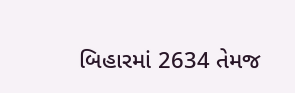બિહારમાં 2634 તેમજ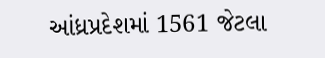આંધ્રપ્રદેશમાં 1561 જેટલા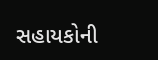સહાયકોની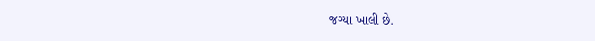જગ્યા ખાલી છે.